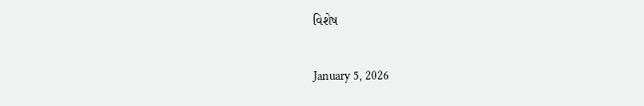વિશેષ

January 5, 2026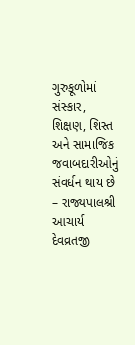ગુરુકૂળોમાં સંસ્કાર, શિક્ષણ, શિસ્ત અને સામાજિક જવાબદારીઓનું સંવર્ધન થાય છે – રાજ્યપાલશ્રી આચાર્ય દેવવ્રતજી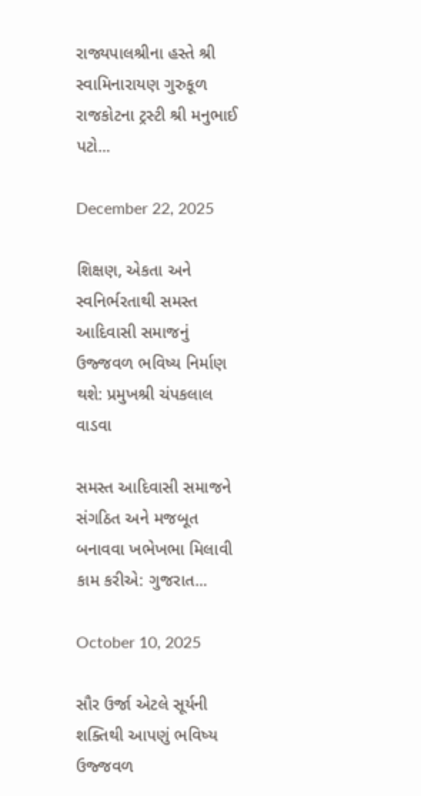રાજ્યપાલશ્રીના હસ્તે શ્રી સ્વામિનારાયણ ગુરુકૂળ રાજકોટના ટ્રસ્ટી શ્રી મનુભાઈ પટો...

December 22, 2025

શિક્ષણ, એકતા અને સ્વનિર્ભરતાથી સમસ્ત આદિવાસી સમાજનું ઉજ્જવળ ભવિષ્ય નિર્માણ થશે: પ્રમુખશ્રી ચંપકલાલ વાડવા

સમસ્ત આદિવાસી સમાજને સંગઠિત અને મજબૂત બનાવવા ખભેખભા મિલાવી કામ કરીએ: ગુજરાત...

October 10, 2025

સૌર ઉર્જા એટલે સૂર્યની શક્તિથી આપણું ભવિષ્ય ઉજ્જવળ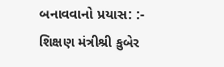બનાવવાનો પ્રયાસ: :- શિક્ષણ મંત્રીશ્રી કુબેર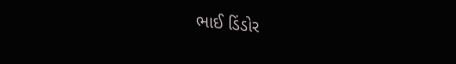ભાઈ ડિંડોર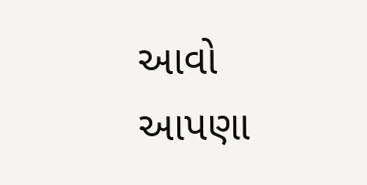આવો આપણા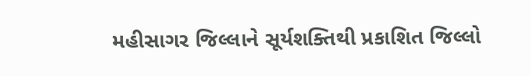મહીસાગર જિલ્લાને સૂર્યશક્તિથી પ્રકાશિત જિલ્લો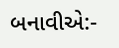બનાવીએ:-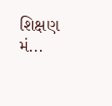શિક્ષણ મં...